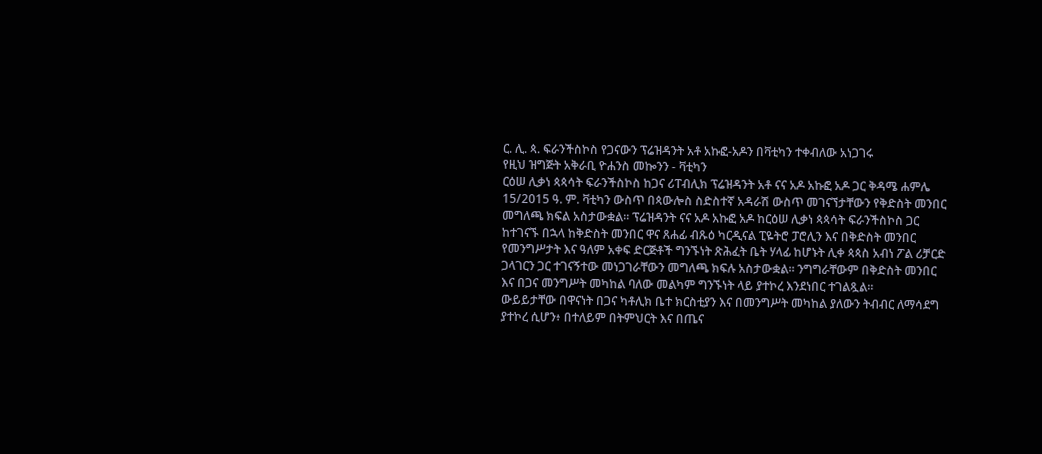ር. ሊ. ጳ. ፍራንችስኮስ የጋናውን ፕሬዝዳንት አቶ አኩፎ-አዶን በቫቲካን ተቀብለው አነጋገሩ
የዚህ ዝግጅት አቅራቢ ዮሐንስ መኰንን - ቫቲካን
ርዕሠ ሊቃነ ጳጳሳት ፍራንችስኮስ ከጋና ሪፐብሊክ ፕሬዝዳንት አቶ ናና አዶ አኩፎ አዶ ጋር ቅዳሜ ሐምሌ 15/2015 ዓ. ም. ቫቲካን ውስጥ በጳውሎስ ስድስተኛ አዳራሽ ውስጥ መገናኘታቸውን የቅድስት መንበር መግለጫ ክፍል አስታውቋል። ፕሬዝዳንት ናና አዶ አኩፎ አዶ ከርዕሠ ሊቃነ ጳጳሳት ፍራንችስኮስ ጋር ከተገናኙ በኋላ ከቅድስት መንበር ዋና ጸሐፊ ብጹዕ ካርዲናል ፒዬትሮ ፓሮሊን እና በቅድስት መንበር የመንግሥታት እና ዓለም አቀፍ ድርጅቶች ግንኙነት ጽሕፈት ቤት ሃላፊ ከሆኑት ሊቀ ጳጳስ አብነ ፖል ሪቻርድ ጋላገርን ጋር ተገናኝተው መነጋገራቸውን መግለጫ ክፍሉ አስታውቋል። ንግግራቸውም በቅድስት መንበር እና በጋና መንግሥት መካከል ባለው መልካም ግንኙነት ላይ ያተኮረ እንደነበር ተገልጿል።
ውይይታቸው በዋናነት በጋና ካቶሊክ ቤተ ክርስቲያን እና በመንግሥት መካከል ያለውን ትብብር ለማሳደግ ያተኮረ ሲሆን፥ በተለይም በትምህርት እና በጤና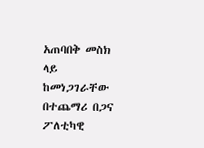አጠባበቅ መስክ ላይ ከመነጋገራቸው በተጨማሪ በጋና ፖለቲካዊ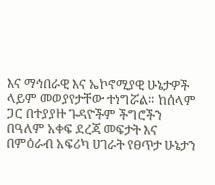እና ማኅበራዊ እና ኤኮኖሚያዊ ሁኔታዎች ላይም መወያየታቸው ተነግሯል። ከሰላም ጋር በተያያዙ ጉዳዮችም ችግሮችን በዓለም አቀፍ ደረጃ መፍታት እና በምዕራብ አፍሪካ ሀገራት የፀጥታ ሁኔታን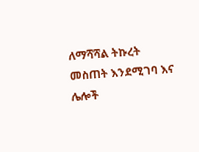ለማሻሻል ትኩረት መስጠት እንደሚገባ እና ሌሎች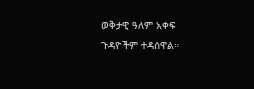ወቅታዊ ዓለም አቀፍ ጉዳዮችም ተዳሰዋል።